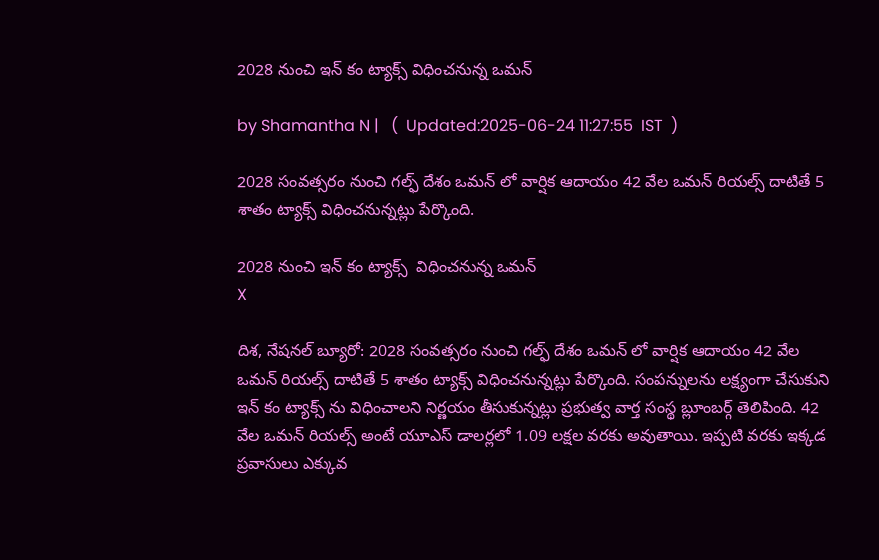2028 నుంచి ఇన్ కం ట్యాక్స్ విధించనున్న ఒమన్

by Shamantha N |   (  Updated:2025-06-24 11:27:55  IST  )

2028 సంవత్సరం నుంచి గల్ఫ్ దేశం ఒమన్ లో వార్షిక ఆదాయం 42 వేల ఒమన్ రియల్స్ దాటితే 5 శాతం ట్యాక్స్ విధించనున్నట్లు పేర్కొంది.

2028 నుంచి ఇన్ కం ట్యాక్స్  విధించనున్న ఒమన్
X

దిశ, నేషనల్ బ్యూరో: 2028 సంవత్సరం నుంచి గల్ఫ్ దేశం ఒమన్ లో వార్షిక ఆదాయం 42 వేల ఒమన్ రియల్స్ దాటితే 5 శాతం ట్యాక్స్ విధించనున్నట్లు పేర్కొంది. సంపన్నులను లక్ష్యంగా చేసుకుని ఇన్ కం ట్యాక్స్ ను విధించాలని నిర్ణయం తీసుకున్నట్లు ప్రభుత్వ వార్త సంస్థ బ్లూంబర్గ్ తెలిపింది. 42 వేల ఒమన్ రియల్స్ అంటే యూఎస్ డాలర్లలో 1.09 లక్షల వరకు అవుతాయి. ఇప్పటి వరకు ఇక్కడ ప్రవాసులు ఎక్కువ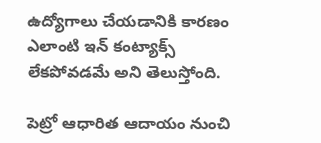ఉద్యోగాలు చేయడానికి కారణం ఎలాంటి ఇన్ కంట్యాక్స్ లేకపోవడమే అని తెలుస్తోంది.

పెట్రో ఆధారిత ఆదాయం నుంచి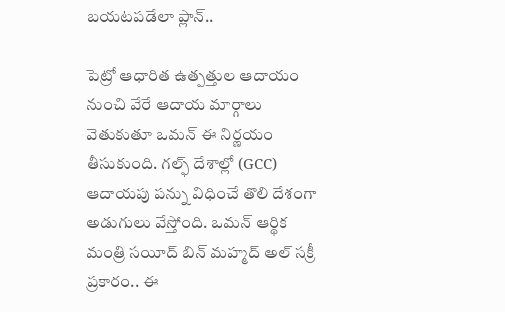బయటపడేలా ప్లాన్..

పెట్రో ఆధారిత ఉత్పత్తుల ఆదాయం నుంచి వేరే ఆదాయ మార్గాలు వెతుకుతూ ఒమన్ ఈ నిర్ణయం తీసుకుంది. గల్ఫ్ దేశాల్లో (GCC) ఆదాయపు పన్ను విధించే తొలి దేశంగా అడుగులు వేస్తోంది. ఒమన్ ఆర్థిక మంత్రి సయీద్ బిన్ మహ్మద్ అల్ సక్రీ ప్రకారం.. ఈ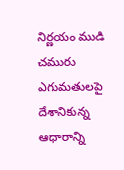నిర్ణయం ముడి చమురు ఎగుమతులపై దేశానికున్న ఆధారాన్ని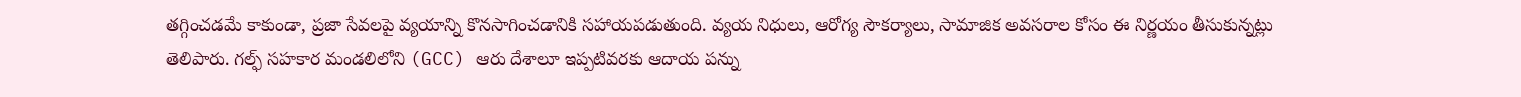తగ్గించడమే కాకుండా, ప్రజా సేవలపై వ్యయాన్ని కొనసాగించడానికి సహాయపడుతుంది. వ్యయ నిధులు, ఆరోగ్య సౌకర్యాలు, సామాజిక అవసరాల కోసం ఈ నిర్ణయం తీసుకున్నట్లు తెలిపారు. గల్ఫ్ సహకార మండలిలోని (GCC) ఆరు దేశాలూ ఇప్పటివరకు ఆదాయ పన్ను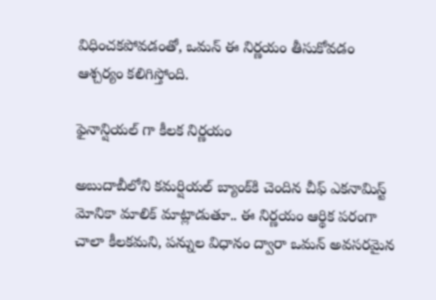విధించకపోవడంతో, ఒమన్ ఈ నిర్ణయం తీసుకోవడం ఆశ్చర్యం కలిగిస్తోంది.

ఫైనాన్షియల్ గా కీలక నిర్ణయం

అబుదాబీలోని కమర్షియల్ బ్యాంక్‌కి చెందిన చీఫ్ ఎకనామిస్ట్ మోనికా మాలిక్ మాట్లాడుతూ.. ఈ నిర్ణయం ఆర్థిక పరంగా చాలా కీలకమని, పన్నుల విధానం ద్వారా ఒమన్ అవసరమైన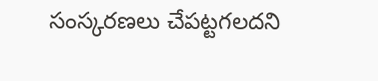సంస్కరణలు చేపట్టగలదని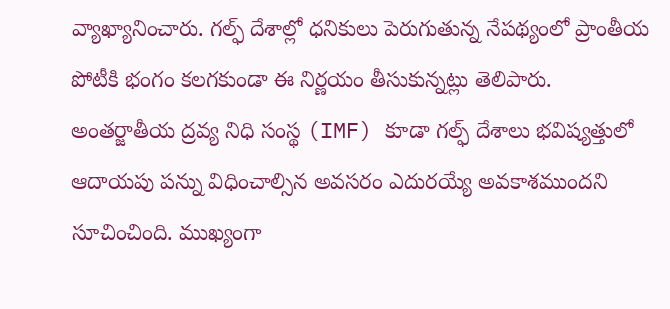వ్యాఖ్యానించారు. గల్ఫ్ దేశాల్లో ధనికులు పెరుగుతున్న నేపథ్యంలో ప్రాంతీయ పోటీకి భంగం కలగకుండా ఈ నిర్ణయం తీసుకున్నట్లు తెలిపారు. అంతర్జాతీయ ద్రవ్య నిధి సంస్థ (IMF) కూడా గల్ఫ్ దేశాలు భవిష్యత్తులో ఆదాయపు పన్ను విధించాల్సిన అవసరం ఎదురయ్యే అవకాశముందని సూచించింది. ముఖ్యంగా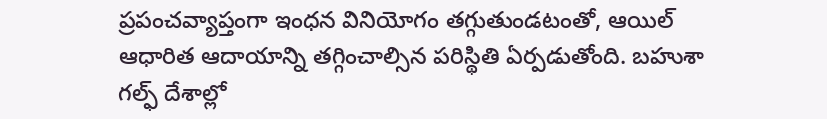ప్రపంచవ్యాప్తంగా ఇంధన వినియోగం తగ్గుతుండటంతో, ఆయిల్ ఆధారిత ఆదాయాన్ని తగ్గించాల్సిన పరిస్థితి ఏర్పడుతోంది. బహుశా గల్ఫ్ దేశాల్లో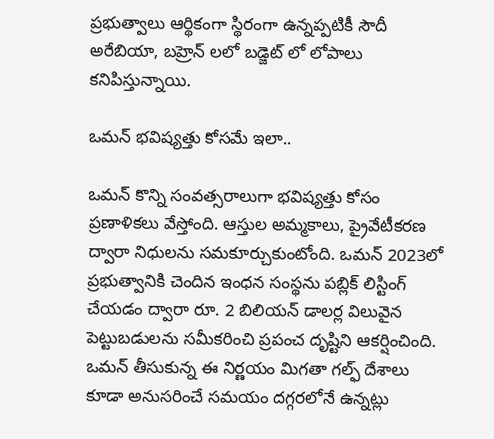ప్రభుత్వాలు ఆర్థికంగా స్థిరంగా ఉన్నప్పటికీ సౌదీ అరేబియా, బహ్రెన్ లలో బడ్జెట్ లో లోపాలు కనిపిస్తున్నాయి.

ఒమన్ భవిష్యత్తు కోసమే ఇలా..

ఒమన్ కొన్ని సంవత్సరాలుగా భవిష్యత్తు కోసం ప్రణాళికలు వేస్తోంది. ఆస్తుల అమ్మకాలు, ప్రైవేటీకరణ ద్వారా నిధులను సమకూర్చుకుంటోంది. ఒమన్ 2023లో ప్రభుత్వానికి చెందిన ఇంధన సంస్థను పబ్లిక్ లిస్టింగ్ చేయడం ద్వారా రూ. 2 బిలియన్ డాలర్ల విలువైన పెట్టుబడులను సమీకరించి ప్రపంచ దృష్టిని ఆకర్షించింది. ఒమన్ తీసుకున్న ఈ నిర్ణయం మిగతా గల్ఫ్ దేశాలు కూడా అనుసరించే సమయం దగ్గరలోనే ఉన్నట్లు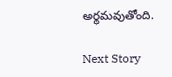అర్థమవుతోంది.

Next Story